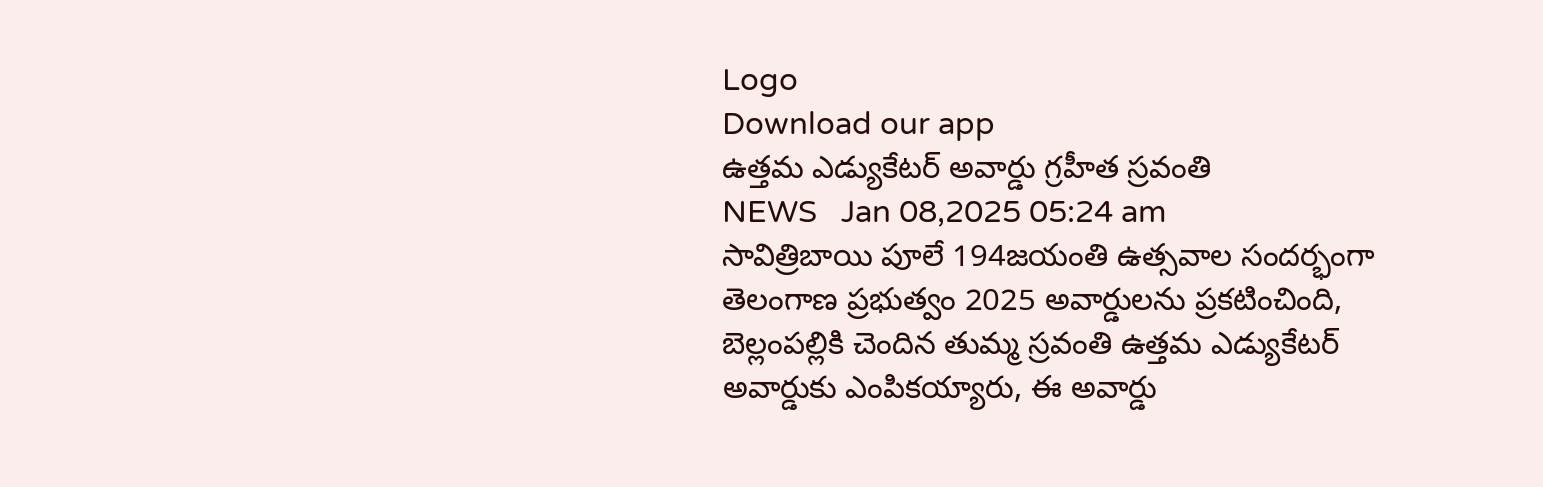Logo
Download our app
ఉత్తమ ఎడ్యుకేటర్ అవార్డు గ్రహీత స్రవంతి
NEWS   Jan 08,2025 05:24 am
సావిత్రిబాయి పూలే 194జయంతి ఉత్సవాల సందర్భంగా తెలంగాణ ప్రభుత్వం 2025 అవార్డులను ప్రకటించింది, బెల్లంపల్లికి చెందిన తుమ్మ స్రవంతి ఉత్తమ ఎడ్యుకేటర్ అవార్డుకు ఎంపికయ్యారు, ఈ అవార్డు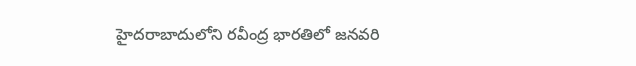హైదరాబాదులోని రవీంద్ర భారతిలో జనవరి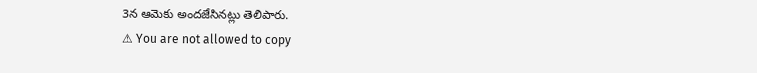3న ఆమెకు అందజేసినట్లు తెలిపారు.
⚠ You are not allowed to copy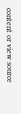content or view source